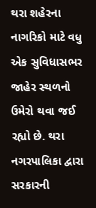થરા શહેરના નાગરિકો માટે વધુ એક સુવિધાસભર જાહેર સ્થળનો ઉમેરો થવા જઈ રહ્યો છે. થરા નગરપાલિકા દ્વારા સરકારની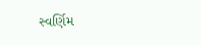સ્વર્ણિમ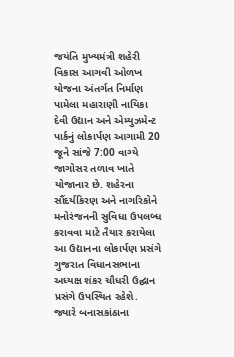જયંતિ મુખ્યમંત્રી શહેરી વિકાસ આગવી ઓળખ યોજના અંતર્ગત નિર્માણ પામેલા મહારાણી નાયિકા દેવી ઉદ્યાન અને એમ્યુઝમેન્ટ પાર્કનું લોકાર્પણ આગામી 20 જૂને સાંજે 7:00 વાગ્યે જાગોસર તળાવ ખાતે યોજાનાર છે. શહેરના સૌંદર્યકિરણ અને નાગરિકોને મનોરંજનની સુવિધા ઉપલબ્ધ કરાવવા માટે તૈયાર કરાયેલા આ ઉદ્યાનના લોકાર્પણ પ્રસંગે ગુજરાત વિધાનસભાના અધ્યક્ષ શંકર ચૌધરી ઉદ્ઘાન પ્રસંગે ઉપસ્થિત રહેશે. જ્યારે બનાસકાંઠાના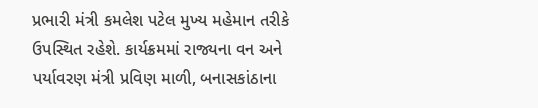પ્રભારી મંત્રી કમલેશ પટેલ મુખ્ય મહેમાન તરીકે ઉપસ્થિત રહેશે. કાર્યક્રમમાં રાજ્યના વન અને પર્યાવરણ મંત્રી પ્રવિણ માળી, બનાસકાંઠાના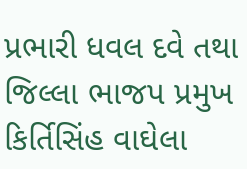પ્રભારી ધવલ દવે તથા જિલ્લા ભાજપ પ્રમુખ કિર્તિસિંહ વાઘેલા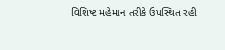વિશિષ્ટ મહેમાન તરીકે ઉપસ્થિત રહી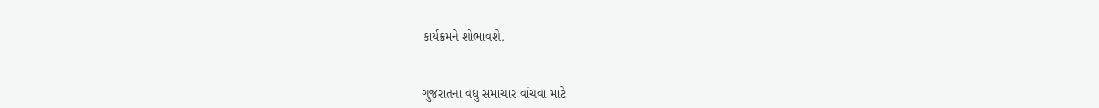કાર્યક્રમને શોભાવશે.


ગુજરાતના વધુ સમાચાર વાંચવા માટે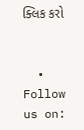ક્લિક કરો


  • Follow us on: